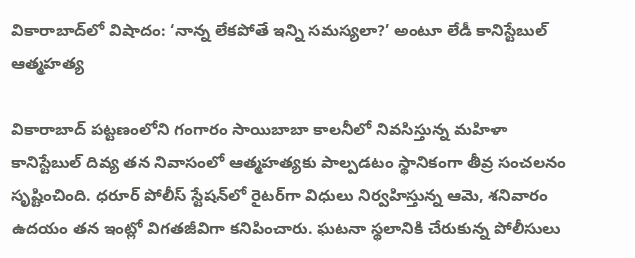వికారాబాద్‌లో విషాదం: ‘నాన్న లేకపోతే ఇన్ని సమస్యలా?’ అంటూ లేడీ కానిస్టేబుల్ ఆత్మహత్య

వికారాబాద్ పట్టణంలోని గంగారం సాయిబాబా కాలనీలో నివసిస్తున్న మహిళా కానిస్టేబుల్ దివ్య తన నివాసంలో ఆత్మహత్యకు పాల్పడటం స్థానికంగా తీవ్ర సంచలనం సృష్టించింది. ధరూర్‌ పోలీస్ స్టేషన్‌లో రైటర్‌గా విధులు నిర్వహిస్తున్న ఆమె, శనివారం ఉదయం తన ఇంట్లో విగతజీవిగా కనిపించారు. ఘటనా స్థలానికి చేరుకున్న పోలీసులు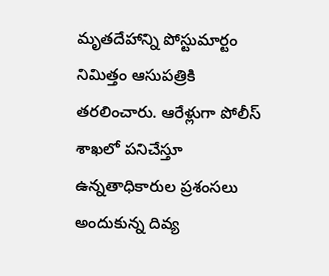మృతదేహాన్ని పోస్టుమార్టం నిమిత్తం ఆసుపత్రికి తరలించారు. ఆరేళ్లుగా పోలీస్ శాఖలో పనిచేస్తూ ఉన్నతాధికారుల ప్రశంసలు అందుకున్న దివ్య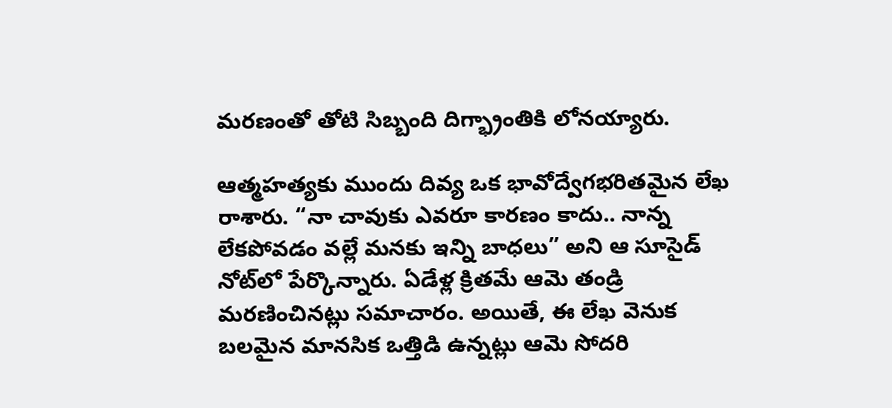మరణంతో తోటి సిబ్బంది దిగ్భ్రాంతికి లోనయ్యారు.

ఆత్మహత్యకు ముందు దివ్య ఒక భావోద్వేగభరితమైన లేఖ రాశారు. “నా చావుకు ఎవరూ కారణం కాదు.. నాన్న లేకపోవడం వల్లే మనకు ఇన్ని బాధలు” అని ఆ సూసైడ్ నోట్‌లో పేర్కొన్నారు. ఏడేళ్ల క్రితమే ఆమె తండ్రి మరణించినట్లు సమాచారం. అయితే, ఈ లేఖ వెనుక బలమైన మానసిక ఒత్తిడి ఉన్నట్లు ఆమె సోదరి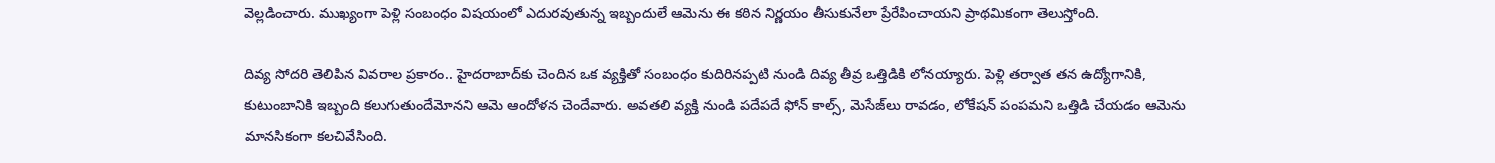వెల్లడించారు. ముఖ్యంగా పెళ్లి సంబంధం విషయంలో ఎదురవుతున్న ఇబ్బందులే ఆమెను ఈ కఠిన నిర్ణయం తీసుకునేలా ప్రేరేపించాయని ప్రాథమికంగా తెలుస్తోంది.

దివ్య సోదరి తెలిపిన వివరాల ప్రకారం.. హైదరాబాద్‌కు చెందిన ఒక వ్యక్తితో సంబంధం కుదిరినప్పటి నుండి దివ్య తీవ్ర ఒత్తిడికి లోనయ్యారు. పెళ్లి తర్వాత తన ఉద్యోగానికి, కుటుంబానికి ఇబ్బంది కలుగుతుందేమోనని ఆమె ఆందోళన చెందేవారు. అవతలి వ్యక్తి నుండి పదేపదే ఫోన్ కాల్స్, మెసేజ్‌లు రావడం, లోకేషన్ పంపమని ఒత్తిడి చేయడం ఆమెను మానసికంగా కలచివేసింది.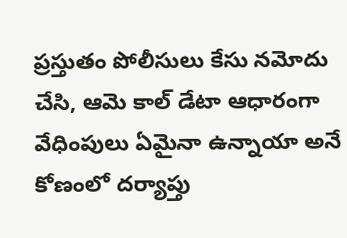ప్రస్తుతం పోలీసులు కేసు నమోదు చేసి, ఆమె కాల్ డేటా ఆధారంగా వేధింపులు ఏమైనా ఉన్నాయా అనే కోణంలో దర్యాప్తు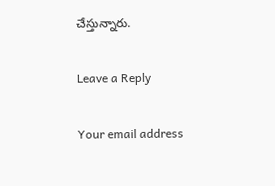చేస్తున్నారు.

Leave a Reply

Your email address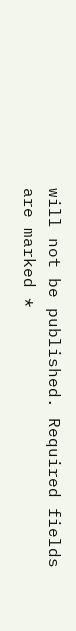will not be published. Required fields are marked *